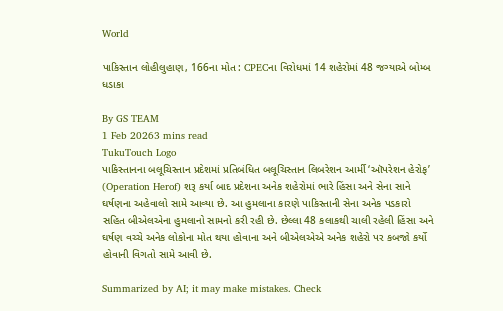World

પાકિસ્તાન લોહીલુહાણ, 166ના મોત : CPECના વિરોધમાં 14 શહેરોમાં 48 જગ્યાએ બોમ્બ ધડાકા

By GS TEAM
1 Feb 20263 mins read
TukuTouch Logo
પાકિસ્તાનના બલૂચિસ્તાન પ્રદેશમાં પ્રતિબંધિત બલૂચિસ્તાન લિબરેશન આર્મી ‘ઑપરેશન હેરોફ’ (Operation Herof) શરૂ કર્યા બાદ પ્રદેશના અનેક શહેરોમાં ભારે હિંસા અને સેના સાને ઘર્ષણના અહેવાલો સામે આવ્યા છે. આ હુમલાના કારણે પાકિસ્તાની સેના અનેક પડકારો સહિત બીએલએના હુમલાનો સામનો કરી રહી છે. છેલ્લા 48 કલાકથી ચાલી રહેલી હિંસા અને ઘર્ષણ વચ્ચે અનેક લોકોના મોત થયા હોવાના અને બીએલએએ અનેક શહેરો પર કબજો કર્યો હોવાની વિગતો સામે આવી છે.

Summarized by AI; it may make mistakes. Check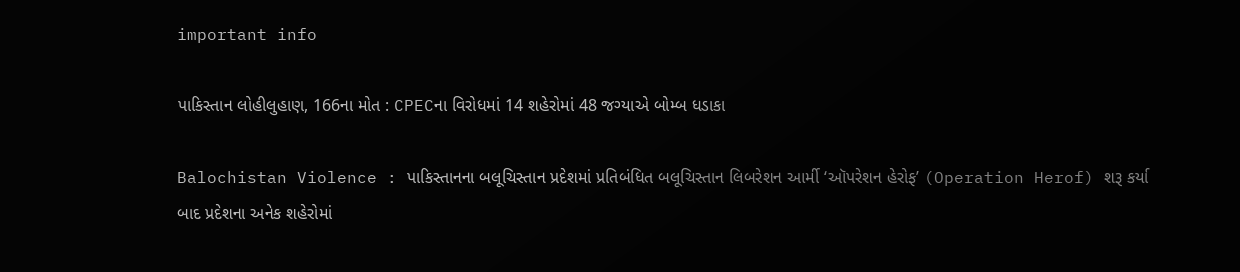important info

પાકિસ્તાન લોહીલુહાણ, 166ના મોત : CPECના વિરોધમાં 14 શહેરોમાં 48 જગ્યાએ બોમ્બ ધડાકા

Balochistan Violence : પાકિસ્તાનના બલૂચિસ્તાન પ્રદેશમાં પ્રતિબંધિત બલૂચિસ્તાન લિબરેશન આર્મી ‘ઑપરેશન હેરોફ’ (Operation Herof) શરૂ કર્યા બાદ પ્રદેશના અનેક શહેરોમાં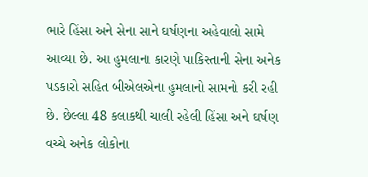ભારે હિંસા અને સેના સાને ઘર્ષણના અહેવાલો સામે આવ્યા છે. આ હુમલાના કારણે પાકિસ્તાની સેના અનેક પડકારો સહિત બીએલએના હુમલાનો સામનો કરી રહી છે. છેલ્લા 48 કલાકથી ચાલી રહેલી હિંસા અને ઘર્ષણ વચ્ચે અનેક લોકોના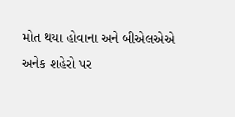મોત થયા હોવાના અને બીએલએએ અનેક શહેરો પર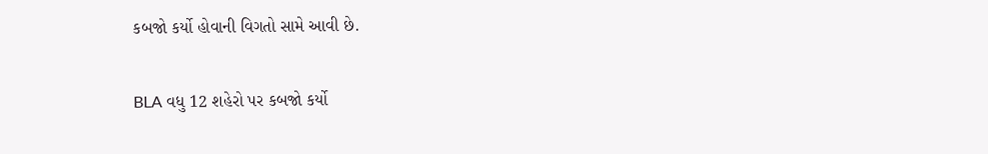કબજો કર્યો હોવાની વિગતો સામે આવી છે.

BLA વધુ 12 શહેરો પર કબજો કર્યો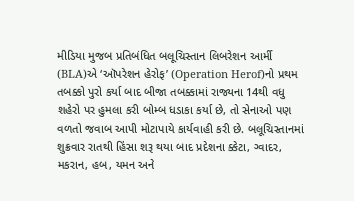મીડિયા મુજબ પ્રતિબંધિત બલૂચિસ્તાન લિબરેશન આર્મી (BLA)એ ‘ઑપરેશન હેરોફ’ (Operation Herof)નો પ્રથમ તબક્કો પુરો કર્યા બાદ બીજા તબક્કામાં રાજ્યના 14થી વધુ શહેરો પર હુમલા કરી બોમ્બ ધડાકા કર્યા છે, તો સેનાઓ પણ વળતો જવાબ આપી મોટાપાયે કાર્યવાહી કરી છે. બલૂચિસ્તાનમાં શુક્રવાર રાતથી હિંસા શરૂ થયા બાદ પ્રદેશના ક્કેટા, ગ્વાદર, મકરાન, હબ, યમન અને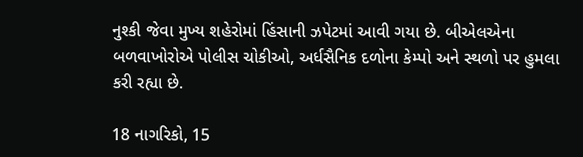નુશ્કી જેવા મુખ્ય શહેરોમાં હિંસાની ઝપેટમાં આવી ગયા છે. બીએલએના બળવાખોરોએ પોલીસ ચોકીઓ, અર્ધસૈનિક દળોના કેમ્પો અને સ્થળો પર હુમલા કરી રહ્યા છે.

18 નાગરિકો, 15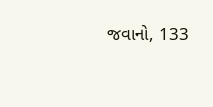જવાનો, 133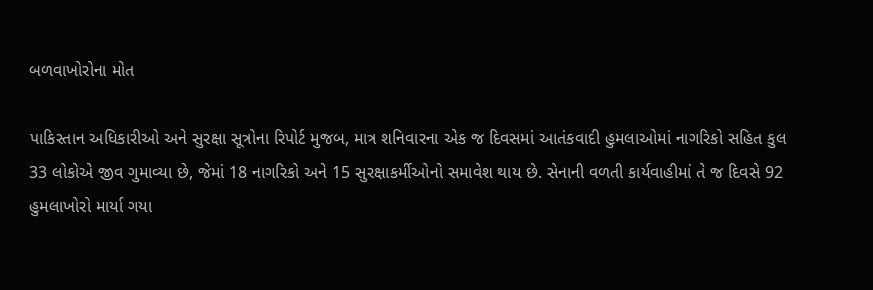બળવાખોરોના મોત

પાકિસ્તાન અધિકારીઓ અને સુરક્ષા સૂત્રોના રિપોર્ટ મુજબ, માત્ર શનિવારના એક જ દિવસમાં આતંકવાદી હુમલાઓમાં નાગરિકો સહિત કુલ 33 લોકોએ જીવ ગુમાવ્યા છે, જેમાં 18 નાગરિકો અને 15 સુરક્ષાકર્મીઓનો સમાવેશ થાય છે. સેનાની વળતી કાર્યવાહીમાં તે જ દિવસે 92 હુમલાખોરો માર્યા ગયા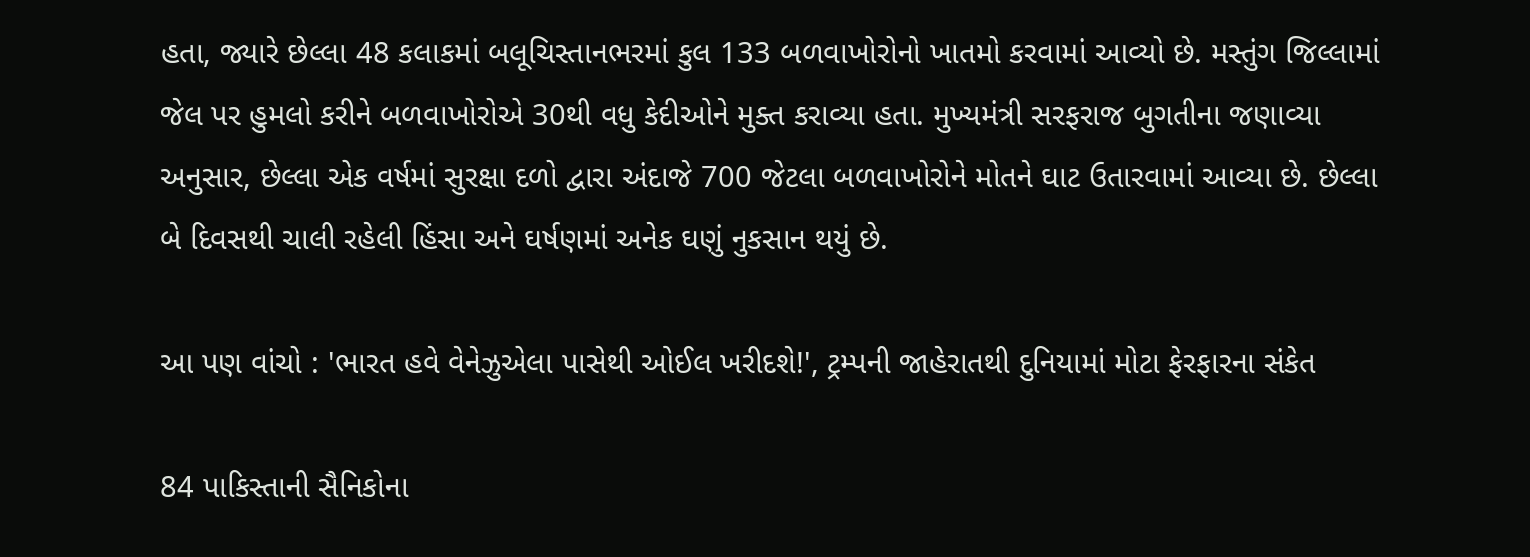હતા, જ્યારે છેલ્લા 48 કલાકમાં બલૂચિસ્તાનભરમાં કુલ 133 બળવાખોરોનો ખાતમો કરવામાં આવ્યો છે. મસ્તુંગ જિલ્લામાં જેલ પર હુમલો કરીને બળવાખોરોએ 30થી વધુ કેદીઓને મુક્ત કરાવ્યા હતા. મુખ્યમંત્રી સરફરાજ બુગતીના જણાવ્યા અનુસાર, છેલ્લા એક વર્ષમાં સુરક્ષા દળો દ્વારા અંદાજે 700 જેટલા બળવાખોરોને મોતને ઘાટ ઉતારવામાં આવ્યા છે. છેલ્લા બે દિવસથી ચાલી રહેલી હિંસા અને ઘર્ષણમાં અનેક ઘણું નુકસાન થયું છે.

આ પણ વાંચો : 'ભારત હવે વેનેઝુએલા પાસેથી ઓઈલ ખરીદશે!', ટ્રમ્પની જાહેરાતથી દુનિયામાં મોટા ફેરફારના સંકેત

84 પાકિસ્તાની સૈનિકોના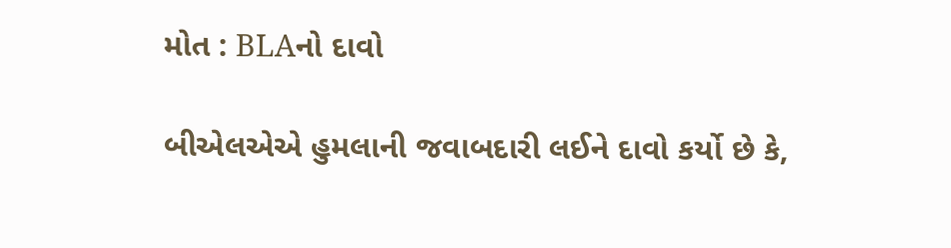મોત : BLAનો દાવો

બીએલએએ હુમલાની જવાબદારી લઈને દાવો કર્યો છે કે,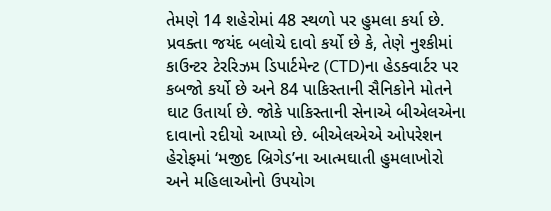તેમણે 14 શહેરોમાં 48 સ્થળો પર હુમલા કર્યા છે. પ્રવક્તા જયંદ બલોચે દાવો કર્યો છે કે, તેણે નુશ્કીમાં કાઉન્ટર ટેરરિઝમ ડિપાર્ટમેન્ટ (CTD)ના હેડક્વાર્ટર પર કબજો કર્યો છે અને 84 પાકિસ્તાની સૈનિકોને મોતને ઘાટ ઉતાર્યા છે. જોકે પાકિસ્તાની સેનાએ બીએલએના દાવાનો રદીયો આપ્યો છે. બીએલએએ ઓપરેશન હેરોફમાં ‘મજીદ બ્રિગેડ’ના આત્મઘાતી હુમલાખોરો અને મહિલાઓનો ઉપયોગ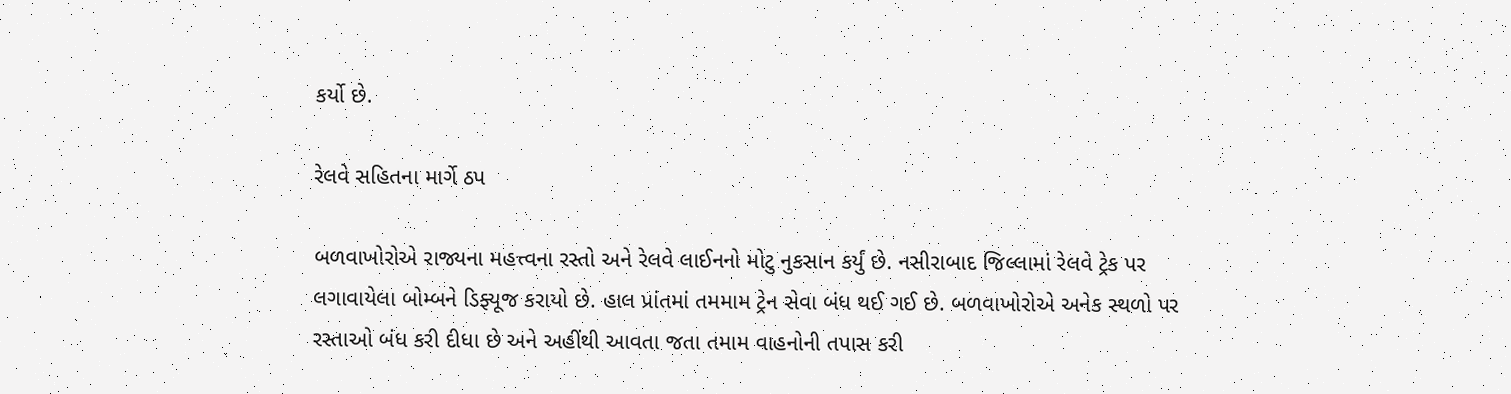કર્યો છે.

રેલવે સહિતના માર્ગે ઠપ

બળવાખોરોએ રાજ્યના મહત્ત્વના રસ્તો અને રેલવે લાઈનનો મોટુ નુકસાન કર્યું છે. નસીરાબાદ જિલ્લામાં રેલવે ટ્રેક પર લગાવાયેલા બોમ્બને ડિફ્યૂજ કરાયો છે. હાલ પ્રાંતમાં તમમામ ટ્રેન સેવા બંધ થઈ ગઈ છે. બળવાખોરોએ અનેક સ્થળો પર રસ્તાઓ બંધ કરી દીધા છે અને અહીંથી આવતા જતા તમામ વાહનોની તપાસ કરી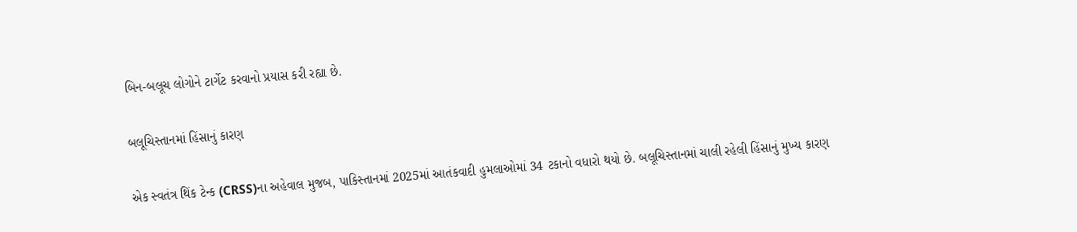બિન-બલૂચ લોગોને ટાર્ગેટ કરવાનો પ્રયાસ કરી રહ્યા છે.

બલૂચિસ્તાનમાં હિંસાનું કારણ

એક સ્વતંત્ર થિંક ટેન્ક (CRSS)ના અહેવાલ મુજબ, પાકિસ્તાનમાં 2025માં આતંકવાદી હુમલાઓમાં 34 ટકાનો વધારો થયો છે. બલૂચિસ્તાનમાં ચાલી રહેલી હિંસાનું મુખ્ય કારણ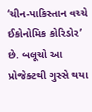‘ચીન-પાકિસ્તાન વચ્ચે ઈકોનોમિક કોરિડોર’ છે. બલૂચો આ પ્રોજેક્ટથી ગુસ્સે થયા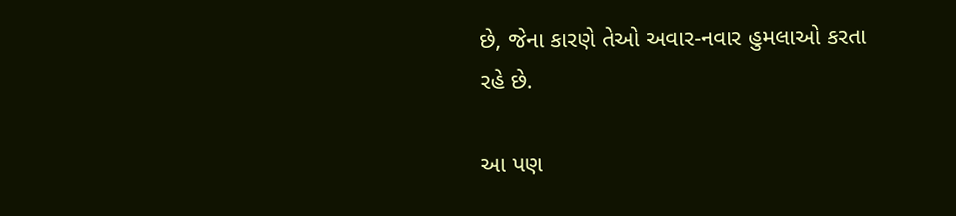છે, જેના કારણે તેઓ અવાર-નવાર હુમલાઓ કરતા રહે છે.

આ પણ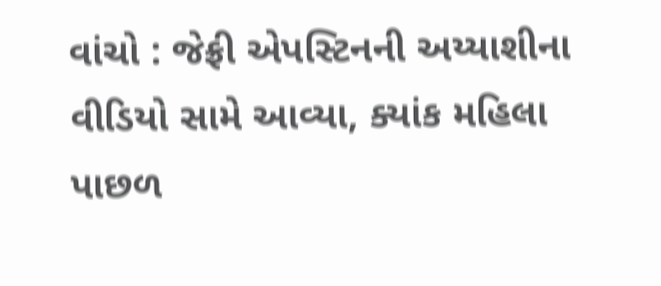વાંચો : જેફ્રી એપસ્ટિનની અય્યાશીના વીડિયો સામે આવ્યા, ક્યાંક મહિલા પાછળ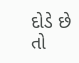દોડે છે તો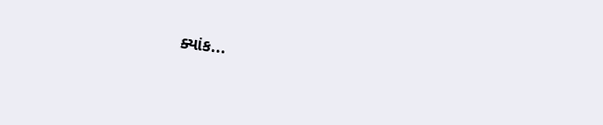ક્યાંક...